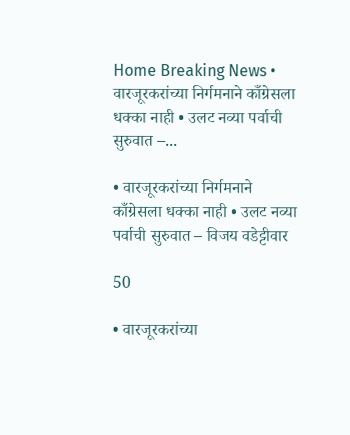Home Breaking News • वारजूरकरांच्या निर्गमनाने काँग्रेसला धक्का नाही • उलट नव्या पर्वाची सुरुवात –...

• वारजूरकरांच्या निर्गमनाने काँग्रेसला धक्का नाही • उलट नव्या पर्वाची सुरुवात – विजय वडेट्टीवार

50

• वारजूरकरांच्या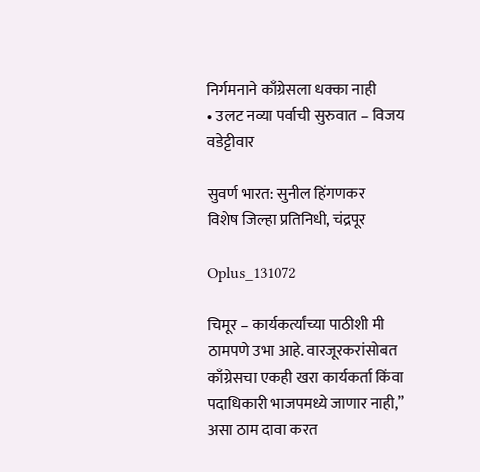निर्गमनाने काँग्रेसला धक्का नाही
• उलट नव्या पर्वाची सुरुवात – विजय वडेट्टीवार

सुवर्ण भारत: सुनील हिंगणकर
विशेष जिल्हा प्रतिनिधी, चंद्रपूर

Oplus_131072

चिमूर – कार्यकर्त्यांच्या पाठीशी मी ठामपणे उभा आहे. वारजूरकरांसोबत काँग्रेसचा एकही खरा कार्यकर्ता किंवा पदाधिकारी भाजपमध्ये जाणार नाही,” असा ठाम दावा करत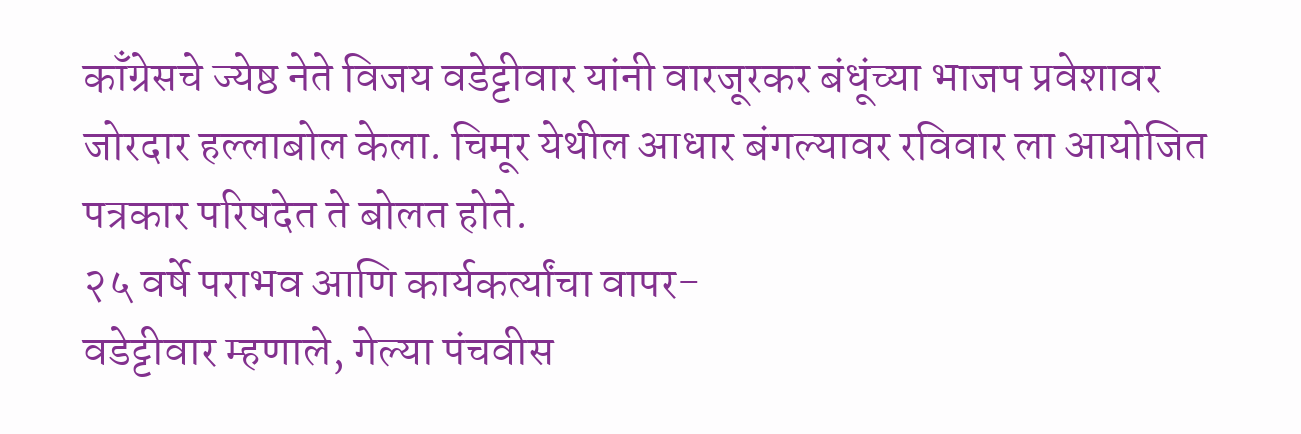काँग्रेसचे ज्येष्ठ नेते विजय वडेट्टीवार यांनी वारजूरकर बंधूंच्या भाजप प्रवेशावर जोरदार हल्लाबोल केला. चिमूर येथील आधार बंगल्यावर रविवार ला आयोजित पत्रकार परिषदेत ते बोलत होते.
२५ वर्षे पराभव आणि कार्यकर्त्यांचा वापर-
वडेट्टीवार म्हणाले, गेल्या पंचवीस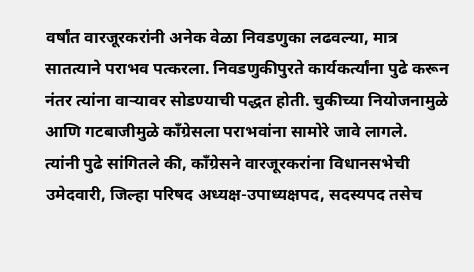वर्षांत वारजूरकरांनी अनेक वेळा निवडणुका लढवल्या, मात्र सातत्याने पराभव पत्करला. निवडणुकीपुरते कार्यकर्त्यांना पुढे करून नंतर त्यांना वाऱ्यावर सोडण्याची पद्धत होती. चुकीच्या नियोजनामुळे आणि गटबाजीमुळे काँग्रेसला पराभवांना सामोरे जावे लागले.
त्यांनी पुढे सांगितले की, काँग्रेसने वारजूरकरांना विधानसभेची उमेदवारी, जिल्हा परिषद अध्यक्ष-उपाध्यक्षपद, सदस्यपद तसेच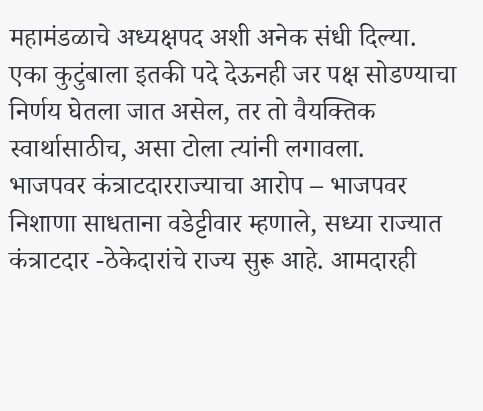महामंडळाचे अध्यक्षपद अशी अनेक संधी दिल्या. एका कुटुंबाला इतकी पदे देऊनही जर पक्ष सोडण्याचा निर्णय घेतला जात असेल, तर तो वैयक्तिक स्वार्थासाठीच, असा टोला त्यांनी लगावला.
भाजपवर कंत्राटदारराज्याचा आरोप – भाजपवर निशाणा साधताना वडेट्टीवार म्हणाले, सध्या राज्यात कंत्राटदार -ठेकेदारांचे राज्य सुरू आहे. आमदारही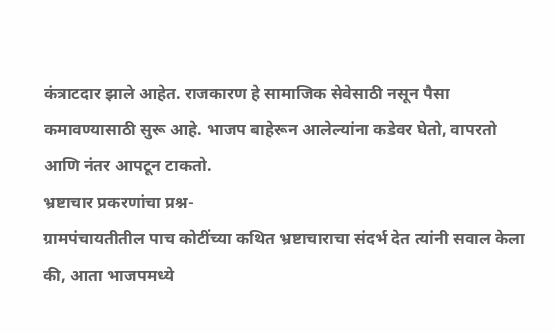कंत्राटदार झाले आहेत. राजकारण हे सामाजिक सेवेसाठी नसून पैसा कमावण्यासाठी सुरू आहे. भाजप बाहेरून आलेल्यांना कडेवर घेतो, वापरतो आणि नंतर आपटून टाकतो.
भ्रष्टाचार प्रकरणांचा प्रश्न-
ग्रामपंचायतीतील पाच कोटींच्या कथित भ्रष्टाचाराचा संदर्भ देत त्यांनी सवाल केला की, आता भाजपमध्ये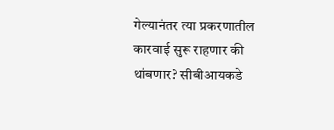गेल्यानंतर त्या प्रकरणातील कारवाई सुरू राहणार की थांबणार? सीबीआयकडे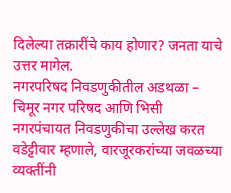दिलेल्या तक्रारींचे काय होणार? जनता याचे उत्तर मागेल.
नगरपरिषद निवडणुकीतील अडथळा – चिमूर नगर परिषद आणि भिसी नगरपंचायत निवडणुकीचा उल्लेख करत वडेट्टीवार म्हणाले, वारजूरकरांच्या जवळच्या व्यक्तींनी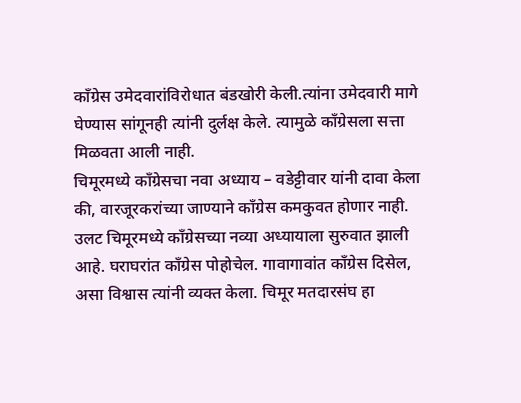काँग्रेस उमेदवारांविरोधात बंडखोरी केली.त्यांना उमेदवारी मागे घेण्यास सांगूनही त्यांनी दुर्लक्ष केले. त्यामुळे काँग्रेसला सत्ता मिळवता आली नाही.
चिमूरमध्ये काँग्रेसचा नवा अध्याय – वडेट्टीवार यांनी दावा केला की, वारजूरकरांच्या जाण्याने काँग्रेस कमकुवत होणार नाही. उलट चिमूरमध्ये काँग्रेसच्या नव्या अध्यायाला सुरुवात झाली आहे. घराघरांत काँग्रेस पोहोचेल. गावागावांत काँग्रेस दिसेल, असा विश्वास त्यांनी व्यक्त केला. चिमूर मतदारसंघ हा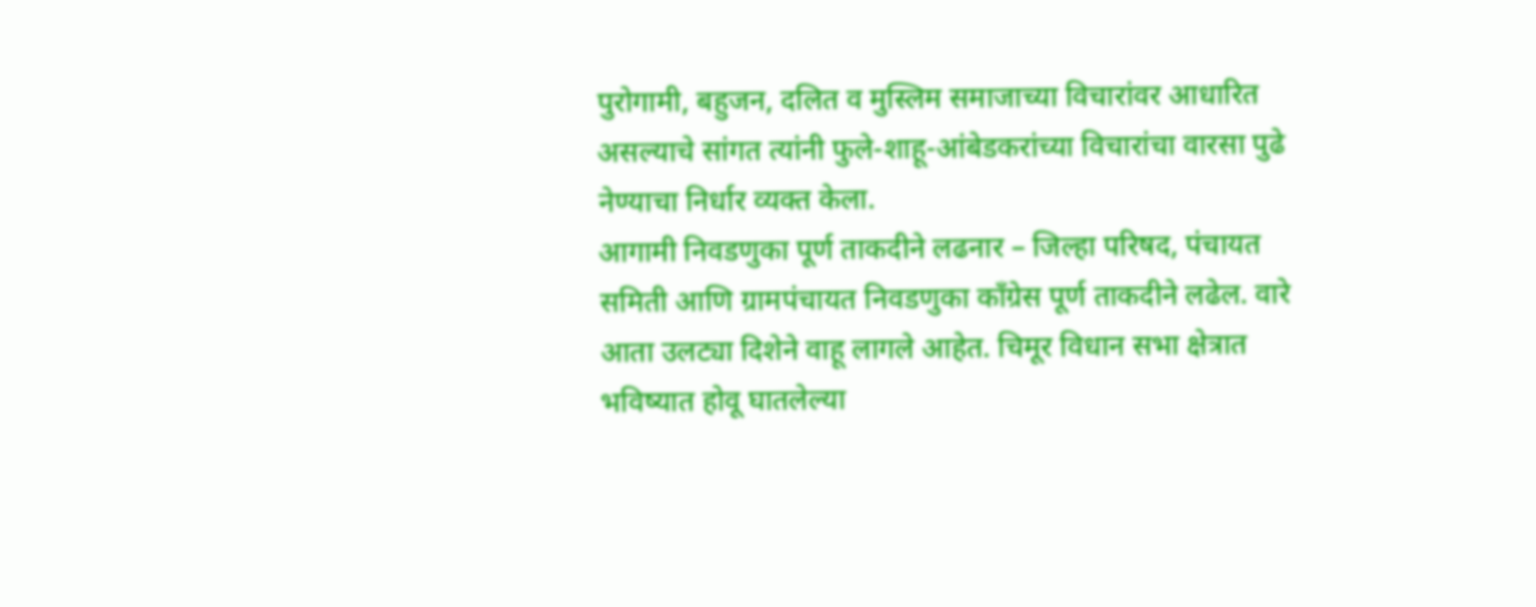पुरोगामी, बहुजन, दलित व मुस्लिम समाजाच्या विचारांवर आधारित असल्याचे सांगत त्यांनी फुले-शाहू-आंबेडकरांच्या विचारांचा वारसा पुढे नेण्याचा निर्धार व्यक्त केला.
आगामी निवडणुका पूर्ण ताकदीने लढनार – जिल्हा परिषद, पंचायत समिती आणि ग्रामपंचायत निवडणुका काँग्रेस पूर्ण ताकदीने लढेल. वारे आता उलट्या दिशेने वाहू लागले आहेत. चिमूर विधान सभा क्षेत्रात भविष्यात होवू घातलेल्या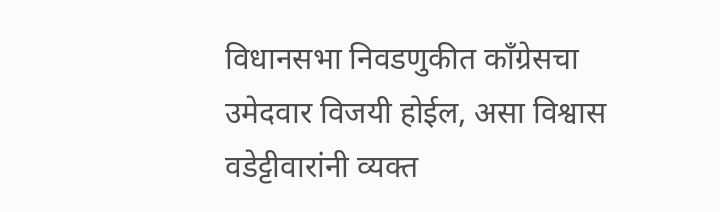विधानसभा निवडणुकीत काँग्रेसचा उमेदवार विजयी होईल, असा विश्वास वडेट्टीवारांनी व्यक्त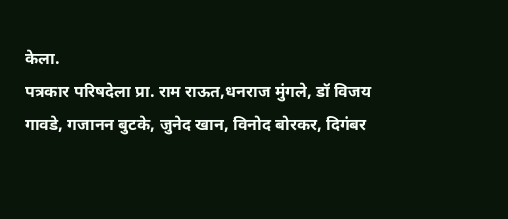केला.
पत्रकार परिषदेला प्रा. राम राऊत,धनराज मुंगले, डॉ विजय गावडे, गजानन बुटके, जुनेद खान, विनोद बोरकर, दिगंबर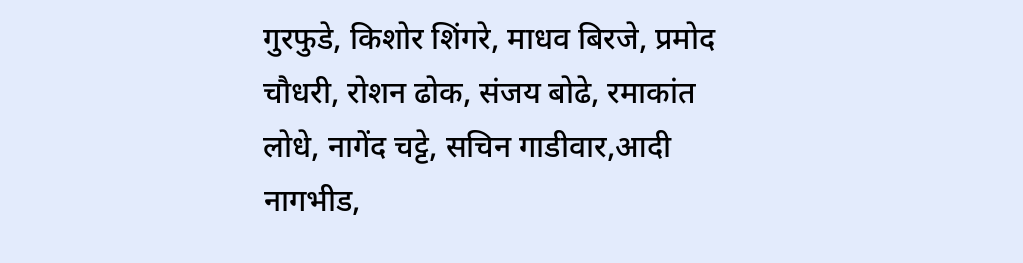गुरफुडे, किशोर शिंगरे, माधव बिरजे, प्रमोद चौधरी, रोशन ढोक, संजय बोढे, रमाकांत लोधे, नागेंद चट्टे, सचिन गाडीवार,आदी नागभीड,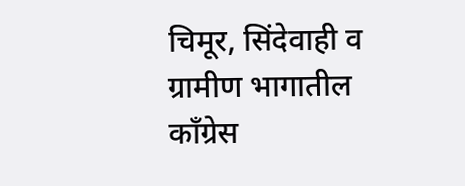चिमूर, सिंदेवाही व ग्रामीण भागातील काँग्रेस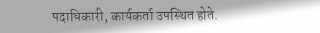पदाधिकारी, कार्यकर्ता उपस्थित होते.